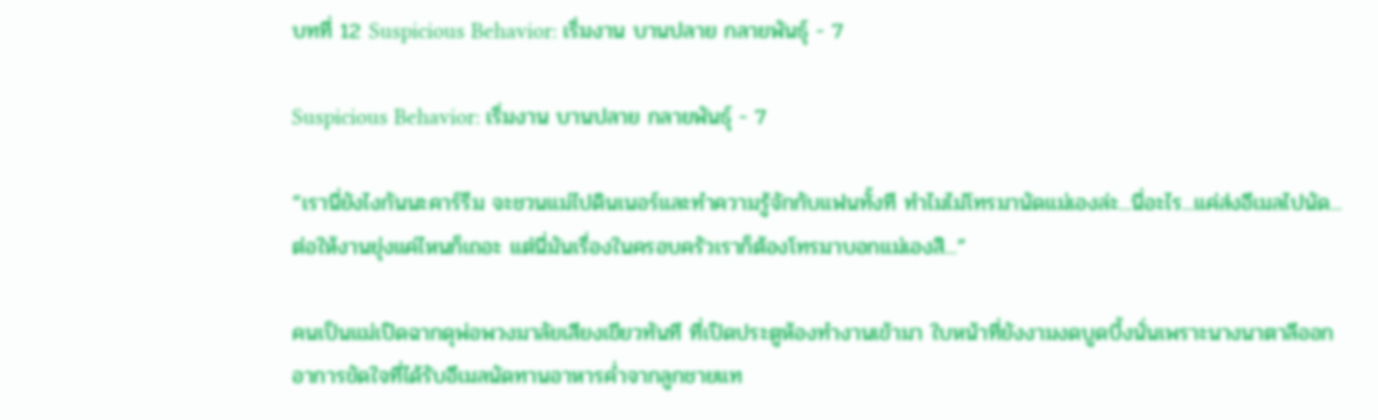บทที่ 12 Suspicious Behavior: เริ่มงาน บานปลาย กลายพันธุ์ - 7

Suspicious Behavior: เริ่มงาน บานปลาย กลายพันธุ์ - 7

“เรานี่ยังไงกันนะคาร์รีม จะชวนแม่ไปดินเนอร์และทำความรู้จักกับแฟนทั้งที ทำไมไม่โทรมานัดแม่เองล่ะ...นี่อะไร...แค่ส่งอีเมลไปนัด...ต่อให้งานยุ่งแค่ไหนก็เถอะ แต่นี่มันเรื่องในครอบครัวเราก็ต้องโทรมาบอกแม่เองสิ...”

คนเป็นแม่เปิดฉากดุพ่อพวงมาลัยเสียงเขียวทันที ที่เปิดประตูห้องทำงานเข้ามา ใบหน้าที่ยังงามงดบูดบึ้งนั่นเพราะนางนาตาลีออกอาการขัดใจที่ได้รับอีเมลนัดทานอาหารค่ำจากลูกชายแท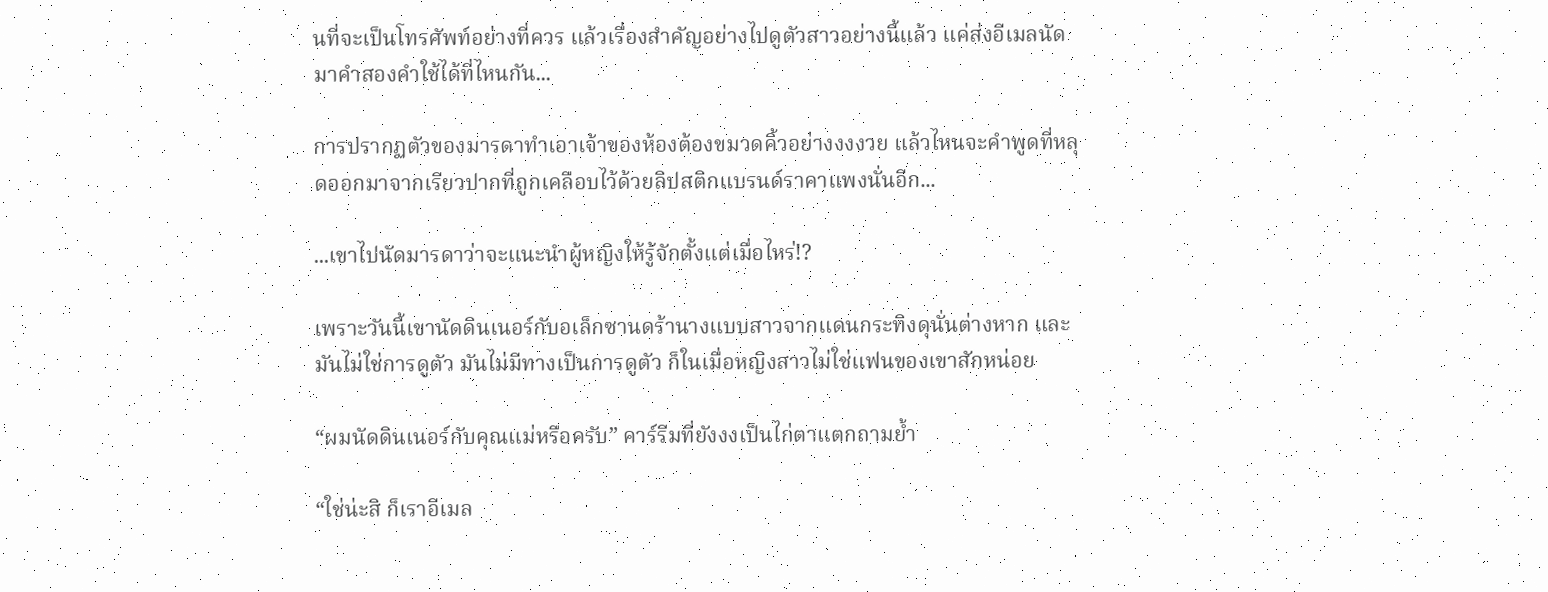นที่จะเป็นโทรศัพท์อย่างที่ควร แล้วเรื่องสำคัญอย่างไปดูตัวสาวอย่างนี้แล้ว แค่ส่งอีเมลนัดมาคำสองคำใช้ได้ที่ไหนกัน...

การปรากฏตัวของมารดาทำเอาเจ้าของห้องต้องขมวดคิ้วอย่างงงงวย แล้วไหนจะคำพูดที่หลุดออกมาจากเรียวปากที่ถูกเคลือบไว้ด้วยลิปสติกแบรนด์ราคาแพงนั่นอีก...

...เขาไปนัดมารดาว่าจะแนะนำผู้หญิงให้รู้จักตั้งแต่เมื่อไหร่!?

เพราะวันนี้เขานัดดินเนอร์กับอเล็กซานดร้านางแบบสาวจากแดนกระทิงดุนั่นต่างหาก และมันไม่ใช่การดูตัว มันไม่มีทางเป็นการดูตัว ก็ในเมื่อหญิงสาวไม่ใช่แฟนของเขาสักหน่อย

“ผมนัดดินเนอร์กับคุณแม่หรือครับ” คาร์รีมที่ยังงงเป็นไก่ตาแตกถามย้ำ

“ใช่น่ะสิ ก็เราอีเมล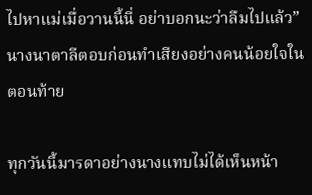ไปหาแม่เมื่อวานนี้นี่ อย่าบอกนะว่าลืมไปแล้ว” นางนาตาลีตอบก่อนทำเสียงอย่างคนน้อยใจในตอนท้าย

ทุกวันนี้มารดาอย่างนางแทบไม่ได้เห็นหน้า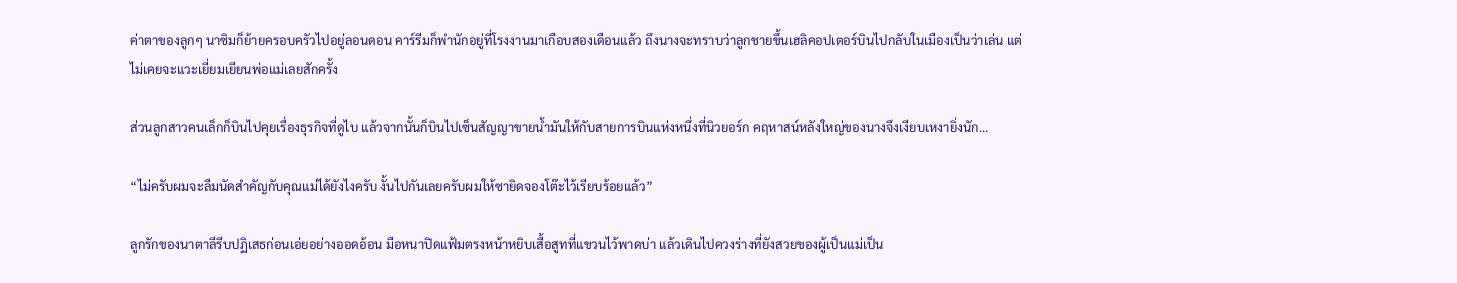ค่าตาของลูกๆ นาซิมก็ย้ายครอบครัวไปอยู่ลอนดอน คาร์รีมก็พำนักอยู่ที่โรงงานมาเกือบสองเดือนแล้ว ถึงนางจะทราบว่าลูกชายขึ้นเฮลิคอปเตอร์บินไปกลับในเมืองเป็นว่าเล่น แต่ไม่เคยจะแวะเยี่ยมเยียนพ่อแม่เลยสักครั้ง

ส่วนลูกสาวคนเล็กก็บินไปคุยเรื่องธุรกิจที่ดูไบ แล้วจากนั้นก็บินไปเซ็นสัญญาขายน้ำมันให้กับสายการบินแห่งหนึ่งที่นิวยอร์ก คฤหาสน์หลังใหญ่ของนางจึงเงียบเหงายิ่งนัก...

“ไม่ครับผมจะลืมนัดสำคัญกับคุณแม่ได้ยังไงครับ งั้นไปกันเลยครับผมให้ซายิดจองโต๊ะไว้เรียบร้อยแล้ว”

ลูกรักของนาตาลีรีบปฏิเสธก่อนเอ่ยอย่างออดอ้อน มือหนาปิดแฟ้มตรงหน้าหยิบเสื้อสูทที่แขวนไว้พาดบ่า แล้วเดินไปควงร่างที่ยังสวยของผู้เป็นแม่เป็น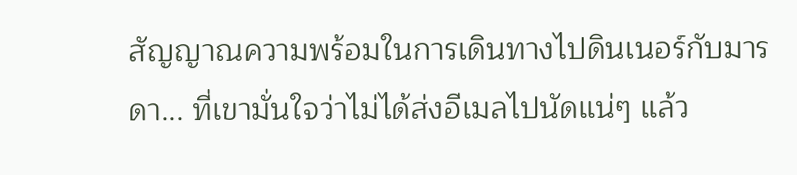สัญญาณความพร้อมในการเดินทางไปดินเนอร์กับมารดา... ที่เขามั่นใจว่าไม่ได้ส่งอีเมลไปนัดแน่ๆ แล้ว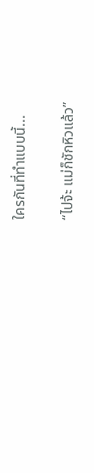ใครกันที่ทำแบบนี้...

“ไปจ้ะ แม่ก็ชักหิวแล้ว”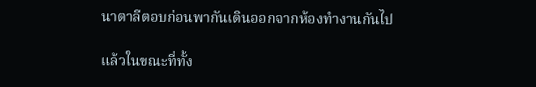นาตาลีตอบก่อนพากันเดินออกจากห้องทำงานกันไป

แล้วในขณะที่ทั้ง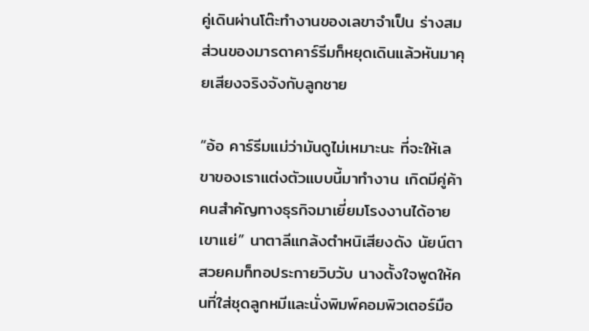คู่เดินผ่านโต๊ะทำงานของเลขาจำเป็น ร่างสมส่วนของมารดาคาร์รีมก็หยุดเดินแล้วหันมาคุยเสียงจริงจังกับลูกชาย

“อ้อ คาร์รีมแม่ว่ามันดูไม่เหมาะนะ ที่จะให้เลขาของเราแต่งตัวแบบนี้มาทำงาน เกิดมีคู่ค้าคนสำคัญทางธุรกิจมาเยี่ยมโรงงานได้อายเขาแย่” นาตาลีแกล้งตำหนิเสียงดัง นัยน์ตาสวยคมก็ทอประกายวิบวับ นางตั้งใจพูดให้คนที่ใส่ชุดลูกหมีและนั่งพิมพ์คอมพิวเตอร์มือ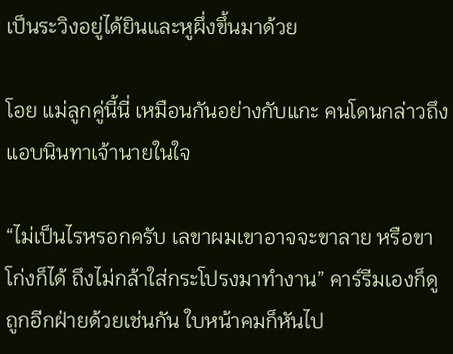เป็นระวิงอยู่ได้ยินและหูผึ่งขึ้นมาด้วย

โอย แม่ลูกคู่นี้นี่ เหมือนกันอย่างกับแกะ คนโดนกล่าวถึงแอบนินทาเจ้านายในใจ

“ไม่เป็นไรหรอกครับ เลขาผมเขาอาจจะขาลาย หรือขาโก่งก็ได้ ถึงไม่กล้าใส่กระโปรงมาทำงาน” คาร์รีมเองก็ดูถูกอีกฝ่ายด้วยเช่นกัน ใบหน้าคมก็หันไป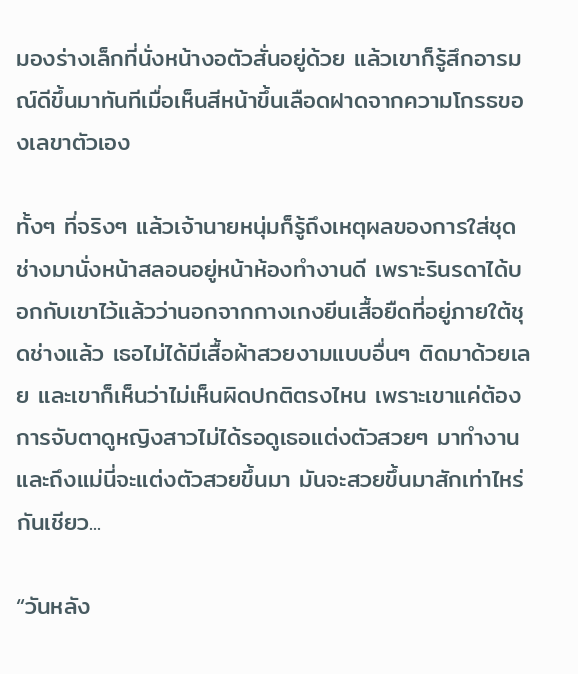มองร่างเล็กที่นั่งหน้างอตัวสั่นอยู่ด้วย แล้วเขาก็รู้สึกอารมณ์ดีขึ้นมาทันทีเมื่อเห็นสีหน้าขึ้นเลือดฝาดจากความโกรธของเลขาตัวเอง

ทั้งๆ ที่จริงๆ แล้วเจ้านายหนุ่มก็รู้ถึงเหตุผลของการใส่ชุดช่างมานั่งหน้าสลอนอยู่หน้าห้องทำงานดี เพราะรินรดาได้บอกกับเขาไว้แล้วว่านอกจากกางเกงยีนเสื้อยืดที่อยู่ภายใต้ชุดช่างแล้ว เธอไม่ได้มีเสื้อผ้าสวยงามแบบอื่นๆ ติดมาด้วยเลย และเขาก็เห็นว่าไม่เห็นผิดปกติตรงไหน เพราะเขาแค่ต้องการจับตาดูหญิงสาวไม่ได้รอดูเธอแต่งตัวสวยๆ มาทำงาน และถึงแม่นี่จะแต่งตัวสวยขึ้นมา มันจะสวยขึ้นมาสักเท่าไหร่กันเชียว...

“วันหลัง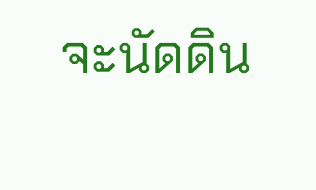จะนัดดิน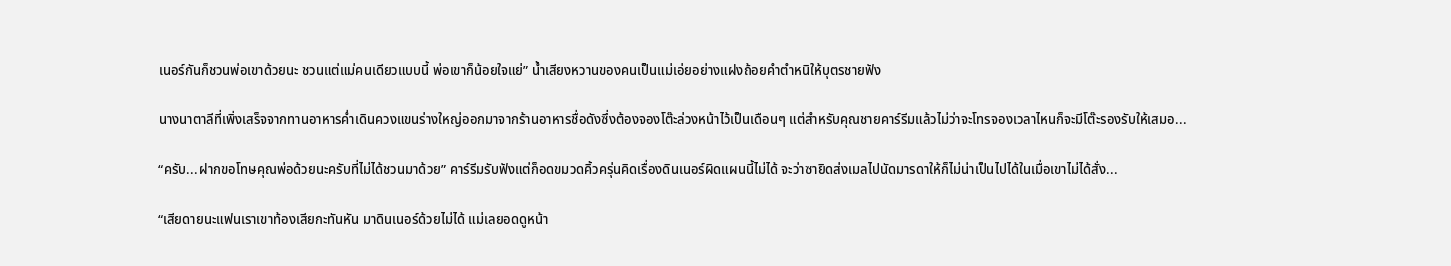เนอร์กันก็ชวนพ่อเขาด้วยนะ ชวนแต่แม่คนเดียวแบบนี้ พ่อเขาก็น้อยใจแย่” น้ำเสียงหวานของคนเป็นแม่เอ่ยอย่างแฝงถ้อยคำตำหนิให้บุตรชายฟัง

นางนาตาลีที่เพิ่งเสร็จจากทานอาหารค่ำเดินควงแขนร่างใหญ่ออกมาจากร้านอาหารชื่อดังซึ่งต้องจองโต๊ะล่วงหน้าไว้เป็นเดือนๆ แต่สำหรับคุณชายคาร์รีมแล้วไม่ว่าจะโทรจองเวลาไหนก็จะมีโต๊ะรองรับให้เสมอ...

“ครับ...ฝากขอโทษคุณพ่อด้วยนะครับที่ไม่ได้ชวนมาด้วย” คาร์รีมรับฟังแต่ก็อดขมวดคิ้วครุ่นคิดเรื่องดินเนอร์ผิดแผนนี้ไม่ได้ จะว่าซายิดส่งเมลไปนัดมารดาให้ก็ไม่น่าเป็นไปได้ในเมื่อเขาไม่ได้สั่ง...

“เสียดายนะแฟนเราเขาท้องเสียกะทันหัน มาดินเนอร์ด้วยไม่ได้ แม่เลยอดดูหน้า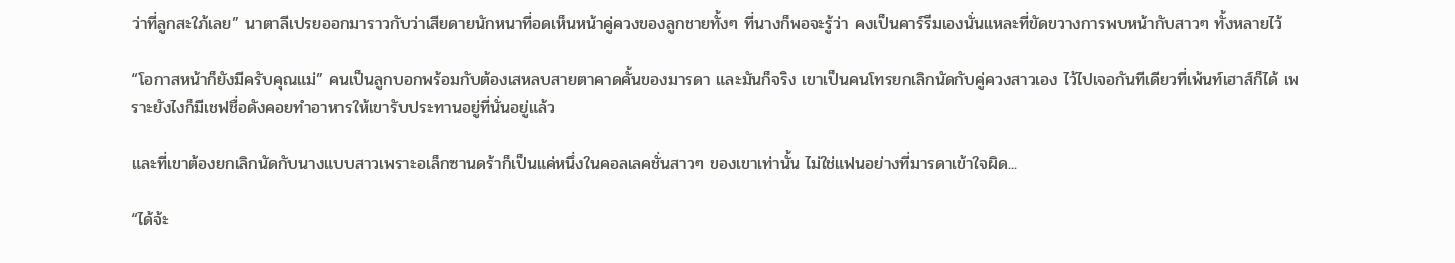ว่าที่ลูกสะใภ้เลย” นาตาลีเปรยออกมาราวกับว่าเสียดายนักหนาที่อดเห็นหน้าคู่ควงของลูกชายทั้งๆ ที่นางก็พอจะรู้ว่า คงเป็นคาร์รีมเองนั่นแหละที่ขัดขวางการพบหน้ากับสาวๆ ทั้งหลายไว้

“โอกาสหน้าก็ยังมีครับคุณแม่” คนเป็นลูกบอกพร้อมกับต้องเสหลบสายตาคาดคั้นของมารดา และมันก็จริง เขาเป็นคนโทรยกเลิกนัดกับคู่ควงสาวเอง ไว้ไปเจอกันทีเดียวที่เพ้นท์เฮาส์ก็ได้ เพราะยังไงก็มีเชฟชื่อดังคอยทำอาหารให้เขารับประทานอยู่ที่นั่นอยู่แล้ว

และที่เขาต้องยกเลิกนัดกับนางแบบสาวเพราะอเล็กซานดร้าก็เป็นแค่หนึ่งในคอลเลคชั่นสาวๆ ของเขาเท่านั้น ไม่ใช่แฟนอย่างที่มารดาเข้าใจผิด...

“ได้จ้ะ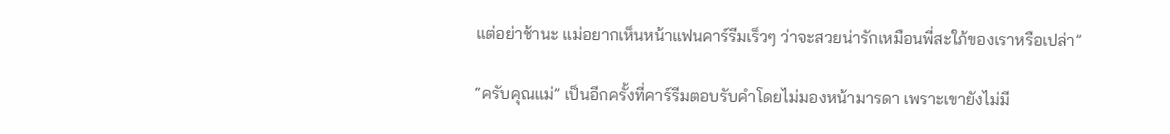แต่อย่าช้านะ แม่อยากเห็นหน้าแฟนคาร์รีมเร็วๆ ว่าจะสวยน่ารักเหมือนพี่สะใภ้ของเราหรือเปล่า”

“ครับคุณแม่” เป็นอีกครั้งที่คาร์รีมตอบรับคำโดยไม่มองหน้ามารดา เพราะเขายังไม่มี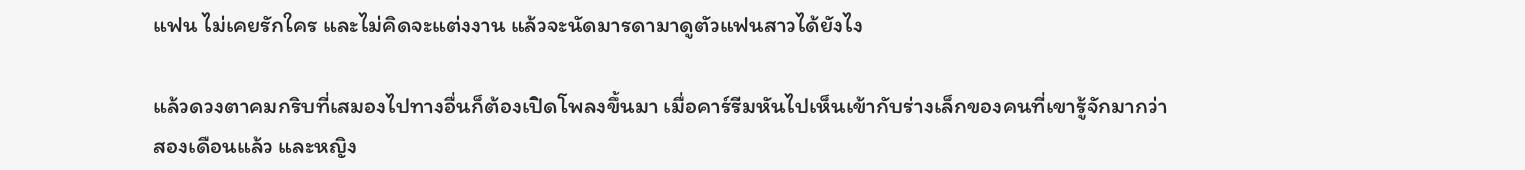แฟน ไม่เคยรักใคร และไม่คิดจะแต่งงาน แล้วจะนัดมารดามาดูตัวแฟนสาวได้ยังไง

แล้วดวงตาคมกริบที่เสมองไปทางอื่นก็ต้องเปิดโพลงขึ้นมา เมื่อคาร์รีมหันไปเห็นเข้ากับร่างเล็กของคนที่เขารู้จักมากว่าสองเดือนแล้ว และหญิง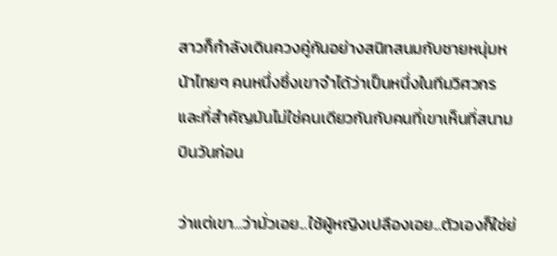สาวก็กำลังเดินควงคู่กันอย่างสนิทสนมกับชายหนุ่มหน้าไทยๆ คนหนึ่งซึ่งเขาจำได้ว่าเป็นหนึ่งในทีมวิศวกร และที่สำคัญมันไม่ใช่คนเดียวกันกับคนที่เขาเห็นที่สนามบินวันก่อน

ว่าแต่เขา...ว่ามั่วเอย...ใช้ผู้หญิงเปลืองเอย...ตัวเองก็ใช่ย่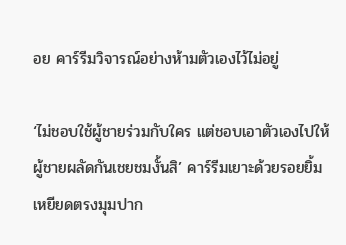อย คาร์รีมวิจารณ์อย่างห้ามตัวเองไว้ไม่อยู่

‘ไม่ชอบใช้ผู้ชายร่วมกับใคร แต่ชอบเอาตัวเองไปให้ผู้ชายผลัดกันเชยชมงั้นสิ’ คาร์รีมเยาะด้วยรอยยิ้มเหยียดตรงมุมปาก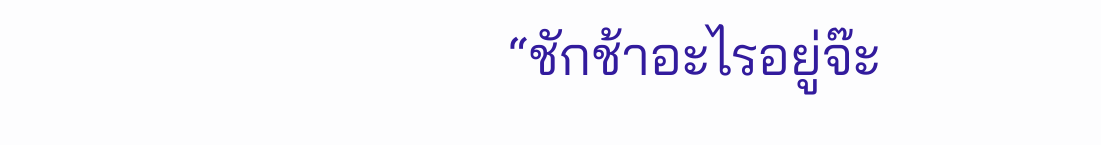“ชักช้าอะไรอยู่จ๊ะ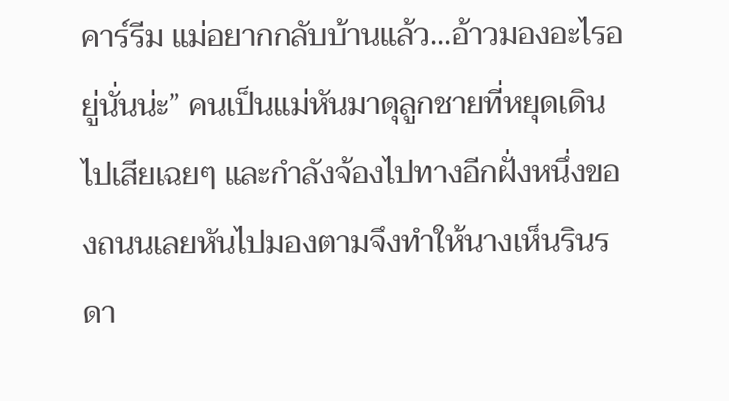คาร์รีม แม่อยากกลับบ้านแล้ว...อ้าวมองอะไรอยู่นั่นน่ะ” คนเป็นแม่หันมาดุลูกชายที่หยุดเดินไปเสียเฉยๆ และกำลังจ้องไปทางอีกฝั่งหนึ่งของถนนเลยหันไปมองตามจึงทำให้นางเห็นรินรดา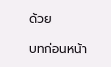ด้วย

บทก่อนหน้า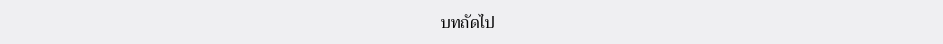บทถัดไป